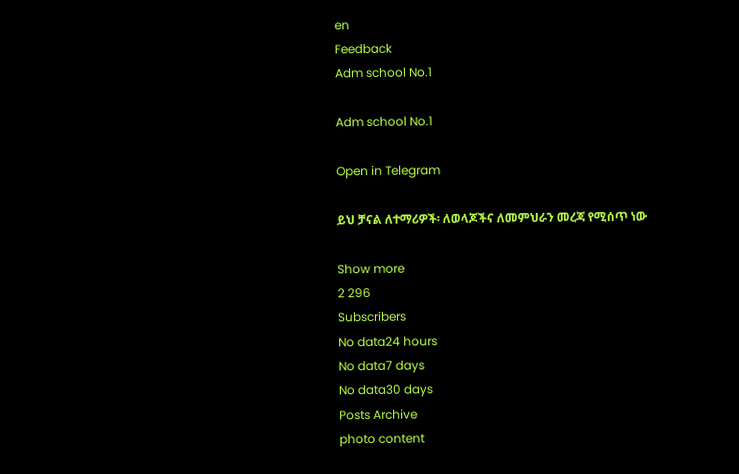en
Feedback
Adm school No.1

Adm school No.1

Open in Telegram

ይህ ቻናል ለተማሪዎች፡ ለወላጆችና ለመምህራን መረጃ የሚሰጥ ነው

Show more
2 296
Subscribers
No data24 hours
No data7 days
No data30 days
Posts Archive
photo content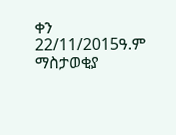ቀን 22/11/2015ዓ.ም                           ማስታወቂያ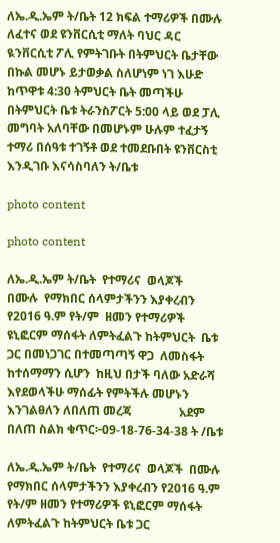ለኤ.ዲ.ኤም ት/ቤት 12 ክፍል ተማሪዎች በሙሉ ለፈተና ወደ ዩንቨርሲቲ ማለት ባህር ዳር ዪንቨርሲቲ ፖሊ የምትገቡት በትምህርት ቤታቸው በኩል መሆኑ ይታወቃል ስለሆነም ነገ እሁድ ከጥዋቱ 4:30 ትምህርት ቤት መጣችሁ በትምህርት ቤቱ ትራንስፖርት 5:00 ላይ ወደ ፓሊ መግባት አለባቸው በመሆኑም ሁሉም ተፈታኝ ተማሪ በሰዓቱ ተገኝቶ ወደ ተመደቡበት ዩንቨርስቲ እንዲገቡ እናሳስባለን ት/ቤቱ

photo content

photo content

ለኤ.ዲ.ኤም ት/ቤት  የተማሪና  ወላጆች         በሙሉ  የማክበር ሰላምታችንን እያቀረብን                             የ2016 ዓ.ም የት/ም  ዘመን የተማሪዎች  ዩኒፎርም ማሰፋት ለምትፈልጉ ከትምህርት  ቤቱ ጋር በመነጋገር በተመጣጣኝ ዋጋ  ለመስፋት ከተሰማማን ሲሆን  ከዚህ በታች ባለው አድራሻ እየደወላችሁ ማሰፊት የምትችሉ መሆኑን  እንገልፀለን ለበለጠ መረጃ                አደም በለጠ ስልክ ቁጥር፦09-18-76-34-38 ት /ቤቱ

ለኤ.ዲ.ኤም ት/ቤት  የተማሪና  ወላጆች  በሙሉ  የማክበር ሰላምታችንን እያቀረብን የ2016 ዓ.ም የት/ም ዘመን የተማሪዎች ዩኒፎርም ማሰፋት ለምትፈልጉ ከትምህርት ቤቱ ጋር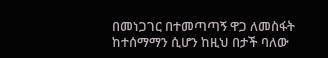በመነጋገር በተመጣጣኝ ዋጋ ለመስፋት ከተሰማማን ሲሆን ከዚህ በታች ባለው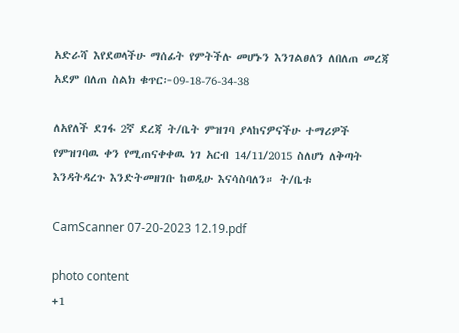አድራሻ እየደወላችሁ ማሰፊት የምትችሉ መሆኑን እንገልፀለን ለበለጠ መረጃ አደም በለጠ ስልክ ቁጥር፦09-18-76-34-38

ለአየለች ደገፋ 2ኛ ደረጃ ት/ቤት ምዝገባ ያላከናዎናችሁ ተማሪዎች የምዝገባዉ ቀን የሚጠናቀቀዉ ነገ አርብ 14/11/2015 ስለሆነ ለቅጣት እንዳትዳረጉ እንድትመዘገቡ ከወዲሁ እናሳስባለን። ት/ቤቱ

CamScanner 07-20-2023 12.19.pdf

photo content
+1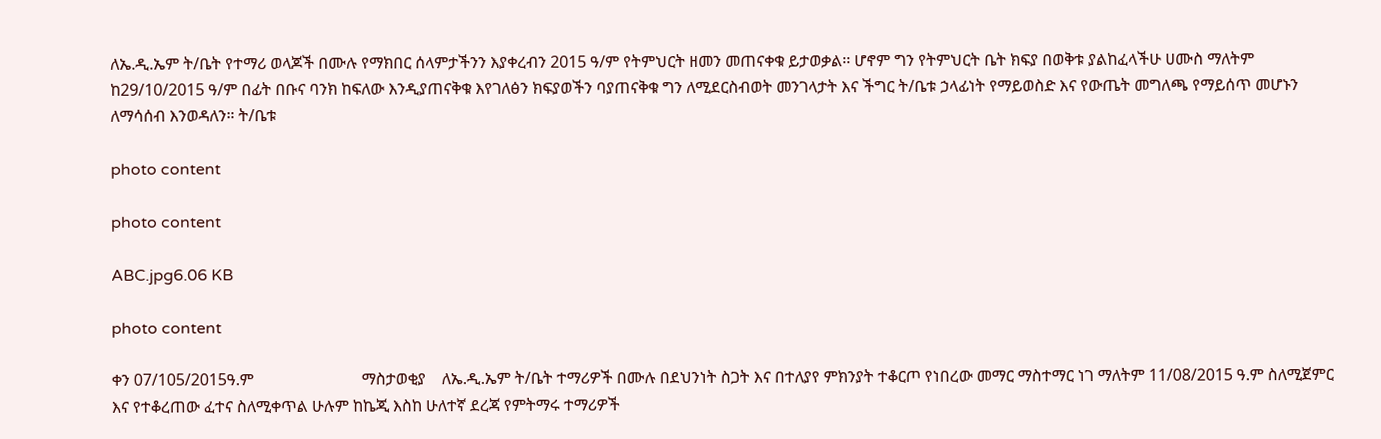ለኤ.ዲ.ኤም ት/ቤት የተማሪ ወላጆች በሙሉ የማክበር ሰላምታችንን እያቀረብን 2015 ዓ/ም የትምህርት ዘመን መጠናቀቁ ይታወቃል፡፡ ሆኖም ግን የትምህርት ቤት ክፍያ በወቅቱ ያልከፈላችሁ ሀሙስ ማለትም ከ29/10/2015 ዓ/ም በፊት በቡና ባንክ ከፍለው እንዲያጠናቅቁ እየገለፅን ክፍያወችን ባያጠናቅቁ ግን ለሚደርስብወት መንገላታት እና ችግር ት/ቤቱ ኃላፊነት የማይወስድ እና የውጤት መግለጫ የማይሰጥ መሆኑን ለማሳሰብ እንወዳለን። ት/ቤቱ

photo content

photo content

ABC.jpg6.06 KB

photo content

ቀን 07/105/2015ዓ.ም                           ማስታወቂያ    ለኤ.ዲ.ኤም ት/ቤት ተማሪዎች በሙሉ በደህንነት ስጋት እና በተለያየ ምክንያት ተቆርጦ የነበረው መማር ማስተማር ነገ ማለትም 11/08/2015 ዓ.ም ስለሚጀምር እና የተቆረጠው ፈተና ስለሚቀጥል ሁሉም ከኬጂ እስከ ሁለተኛ ደረጃ የምትማሩ ተማሪዎች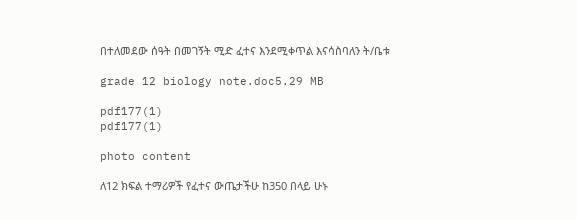በተለመደው ሰዓት በመገኝት ሚድ ፈተና እንደሚቀጥል እናሳስባለን ት/ቤቱ

grade 12 biology note.doc5.29 MB

pdf177(1)
pdf177(1)

photo content

ለ12 ክፍል ተማሪዎች የፈተና ውጤታችሁ ከ350 በላይ ሁኑ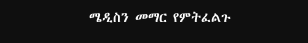ሜዲስን መማር የምትፈልጉ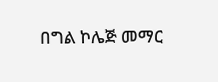በግል ኮሌጅ መማር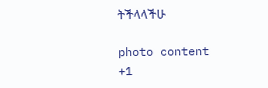ትችላላችሁ

photo content
+1